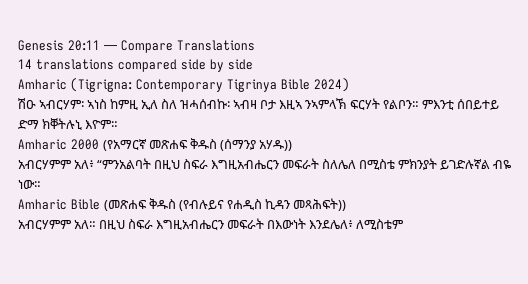Genesis 20:11 — Compare Translations
14 translations compared side by side
Amharic (Tigrigna: Contemporary Tigrinya Bible 2024)
ሽዑ ኣብርሃም፡ ኣነስ ከምዚ ኢለ ስለ ዝሓሰብኩ፡ ኣብዛ ቦታ እዚኣ ንኣምላኽ ፍርሃት የልቦን። ምእንቲ ሰበይተይ ድማ ክቐትሉኒ እዮም።
Amharic 2000 (የአማርኛ መጽሐፍ ቅዱስ (ሰማንያ አሃዱ))
አብርሃምም አለ፥ “ምንአልባት በዚህ ስፍራ እግዚአብሔርን መፍራት ስለሌለ በሚስቴ ምክንያት ይገድሉኛል ብዬ ነው።
Amharic Bible (መጽሐፍ ቅዱስ (የብሉይና የሐዲስ ኪዳን መጻሕፍት))
አብርሃምም አለ። በዚህ ስፍራ እግዚአብሔርን መፍራት በእውነት እንደሌለ፥ ለሚስቴም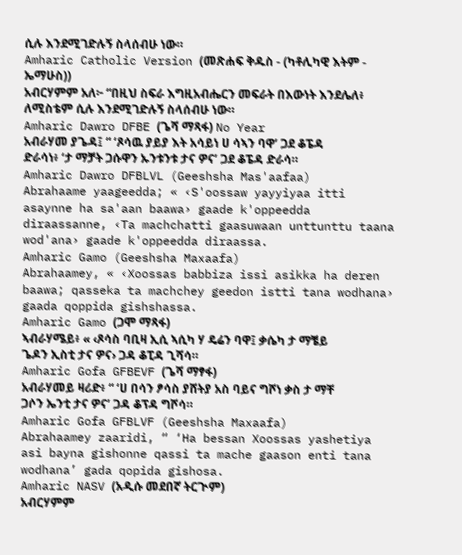ሲሉ እንደሚገድሉኝ ስላሰብሁ ነው።
Amharic Catholic Version (መጽሐፍ ቅዱስ - (ካቶሊካዊ እትም - ኤማሁስ))
አብርሃምም አለ፦ “በዚህ ስፍራ እግዚአብሔርን መፍራት በእውነት እንደሌለ፥ ለሚስቴም ሲሉ እንደሚገድሉኝ ስላሰብሁ ነው።
Amharic Dawro DFBE (ጌሻ ማጻፋ) No Year
አብራሃመ ያጌዳ፤ “ ‘ጾሳዉ ያይያ እት አሳይነ ሀ ሳኣን ባዋ’ ጋደ ቆፔዳ ድራሳነ፥ ‘ታ ማቻት ጋሱዋን ኡንቱንቱ ታና ዎና’ ጋደ ቆፔዳ ድራሳ።
Amharic Dawro DFBLVL (Geeshsha Mas'aafaa)
Abrahaame yaageedda; « ‹S'oossaw yayyiyaa itti asaynne ha sa'aan baawa› gaade k'oppeedda diraassanne, ‹Ta machchatti gaasuwaan unttunttu taana wod'ana› gaade k'oppeedda diraassa.
Amharic Gamo (Geeshsha Maxaafa)
Abrahaamey, « ‹Xoossas babbiza issi asikka ha deren baawa; qasseka ta machchey geedon istti tana wodhana› gaada qoppida gishshassa.
Amharic Gamo (ጋሞ ማጻፋ)
ኣብራሃሜይ፥ « ‹ጾሳስ ባቢዛ ኢሲ ኣሲካ ሃ ዴሬን ባዋ፤ ቃሴካ ታ ማቼይ ጌዶን ኢስቲ ታና ዎና› ጋዳ ቆፒዳ ጊሻሳ።
Amharic Gofa GFBEVF (ጌሻ ማፃፋ)
አብራሃመይ ዛሪድ፥ “ ‘ሀ በሳን ፆሳስ ያሸትያ አስ ባይና ግሾነ ቃስ ታ ማቸ ጋሶን ኤንቲ ታና ዎና’ ጋዳ ቆፕዳ ግሾሳ።
Amharic Gofa GFBLVF (Geeshsha Maxaafa)
Abrahaamey zaaridi, “ ‘Ha bessan Xoossas yashetiya asi bayna gishonne qassi ta mache gaason enti tana wodhana’ gada qopida gishosa.
Amharic NASV (አዲሱ መደበኛ ትርጒም)
አብርሃምም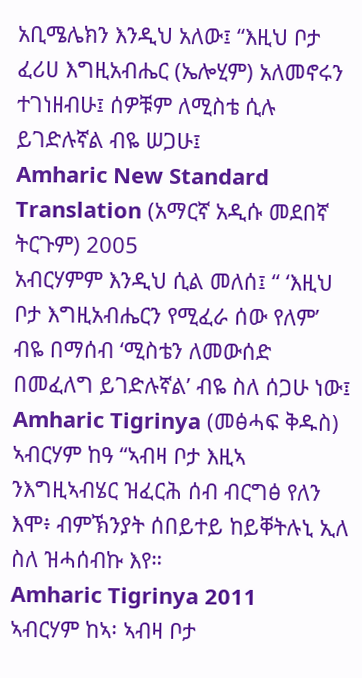አቢሜሌክን እንዲህ አለው፤ “እዚህ ቦታ ፈሪሀ እግዚአብሔር (ኤሎሂም) አለመኖሩን ተገነዘብሁ፤ ሰዎቹም ለሚስቴ ሲሉ ይገድሉኛል ብዬ ሠጋሁ፤
Amharic New Standard Translation (አማርኛ አዲሱ መደበኛ ትርጉም) 2005
አብርሃምም እንዲህ ሲል መለሰ፤ “ ‘እዚህ ቦታ እግዚአብሔርን የሚፈራ ሰው የለም’ ብዬ በማሰብ ‘ሚስቴን ለመውሰድ በመፈለግ ይገድሉኛል’ ብዬ ስለ ሰጋሁ ነው፤
Amharic Tigrinya (መፅሓፍ ቅዱስ)
ኣብርሃም ከዓ “ኣብዛ ቦታ እዚኣ ንእግዚኣብሄር ዝፈርሕ ሰብ ብርግፅ የለን እሞ፥ ብምኽንያት ሰበይተይ ከይቐትሉኒ ኢለ ስለ ዝሓሰብኩ እየ።
Amharic Tigrinya 2011
ኣብርሃም ከኣ፡ ኣብዛ ቦታ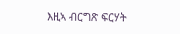እዚኣ ብርግጽ ፍርሃት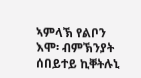ኣምላኽ የልቦን እሞ፡ ብምኽንያት ሰበይተይ ኪቐትሉኒ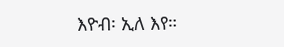እዮብ፡ ኢለ እየ።